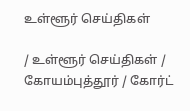உள்ளூர் செய்திகள்

/ உள்ளூர் செய்திகள் / கோயம்புத்தூர் / கோர்ட்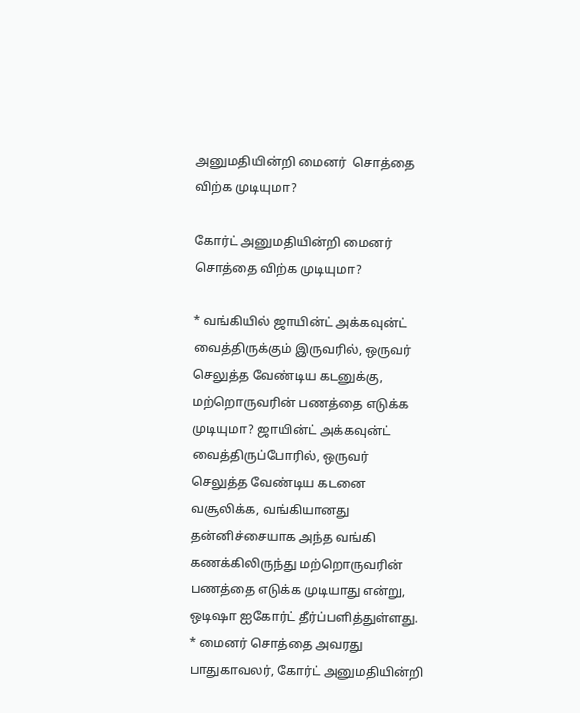அனுமதியின்றி மைனர்  சொத்தை விற்க முடியுமா?

கோர்ட் அனுமதியின்றி மைனர்  சொத்தை விற்க முடியுமா?

* வங்கியில் ஜாயின்ட் அக்கவுன்ட் வைத்திருக்கும் இருவரில், ஒருவர் செலுத்த வேண்டிய கடனுக்கு, மற்றொருவரின் பணத்தை எடுக்க முடியுமா? ஜாயின்ட் அக்கவுன்ட் வைத்திருப்போரில், ஒருவர் செலுத்த வேண்டிய கடனை வசூலிக்க, வங்கியானது தன்னிச்சையாக அந்த வங்கி கணக்கிலிருந்து மற்றொருவரின் பணத்தை எடுக்க முடியாது என்று, ஒடிஷா ஐகோர்ட் தீர்ப்பளித்துள்ளது. * மைனர் சொத்தை அவரது பாதுகாவலர், கோர்ட் அனுமதியின்றி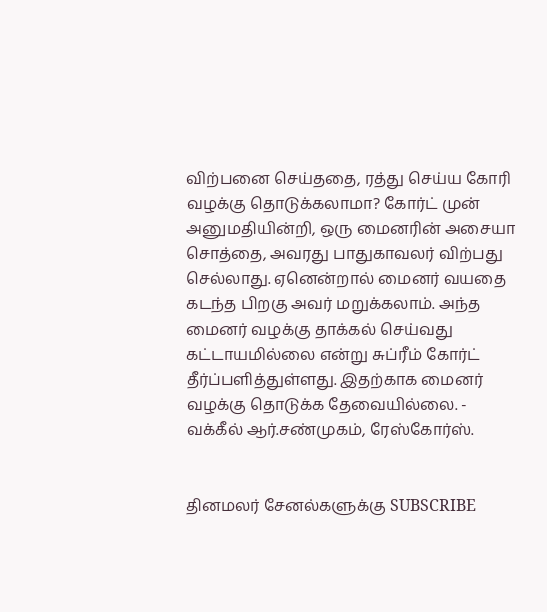விற்பனை செய்ததை, ரத்து செய்ய கோரி வழக்கு தொடுக்கலாமா? கோர்ட் முன் அனுமதியின்றி, ஒரு மைனரின் அசையா சொத்தை, அவரது பாதுகாவலர் விற்பது செல்லாது. ஏனென்றால் மைனர் வயதை கடந்த பிறகு அவர் மறுக்கலாம். அந்த மைனர் வழக்கு தாக்கல் செய்வது கட்டாயமில்லை என்று சுப்ரீம் கோர்ட் தீர்ப்பளித்துள்ளது. இதற்காக மைனர் வழக்கு தொடுக்க தேவையில்லை. - வக்கீல் ஆர்.சண்முகம், ரேஸ்கோர்ஸ்.


தினமலர் சேனல்களுக்கு SUBSCRIBE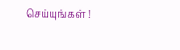செய்யுங்கள் !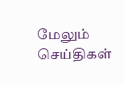மேலும் செய்திகள்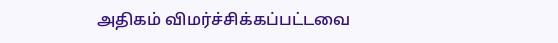அதிகம் விமர்ச்சிக்கப்பட்டவை